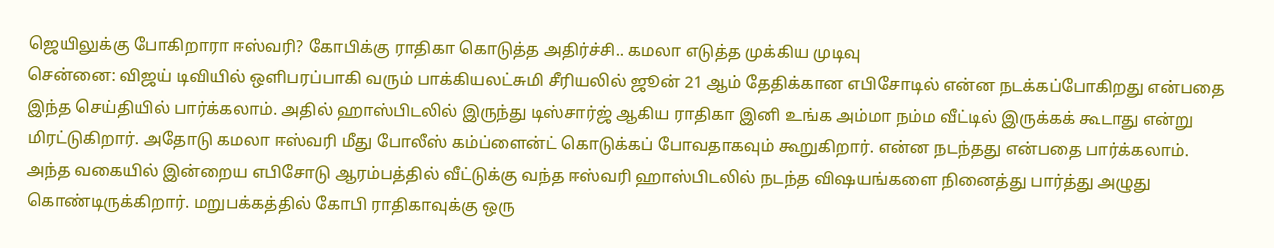ஜெயிலுக்கு போகிறாரா ஈஸ்வரி? கோபிக்கு ராதிகா கொடுத்த அதிர்ச்சி.. கமலா எடுத்த முக்கிய முடிவு
சென்னை: விஜய் டிவியில் ஒளிபரப்பாகி வரும் பாக்கியலட்சுமி சீரியலில் ஜூன் 21 ஆம் தேதிக்கான எபிசோடில் என்ன நடக்கப்போகிறது என்பதை இந்த செய்தியில் பார்க்கலாம். அதில் ஹாஸ்பிடலில் இருந்து டிஸ்சார்ஜ் ஆகிய ராதிகா இனி உங்க அம்மா நம்ம வீட்டில் இருக்கக் கூடாது என்று மிரட்டுகிறார். அதோடு கமலா ஈஸ்வரி மீது போலீஸ் கம்ப்ளைன்ட் கொடுக்கப் போவதாகவும் கூறுகிறார். என்ன நடந்தது என்பதை பார்க்கலாம்.
அந்த வகையில் இன்றைய எபிசோடு ஆரம்பத்தில் வீட்டுக்கு வந்த ஈஸ்வரி ஹாஸ்பிடலில் நடந்த விஷயங்களை நினைத்து பார்த்து அழுது கொண்டிருக்கிறார். மறுபக்கத்தில் கோபி ராதிகாவுக்கு ஒரு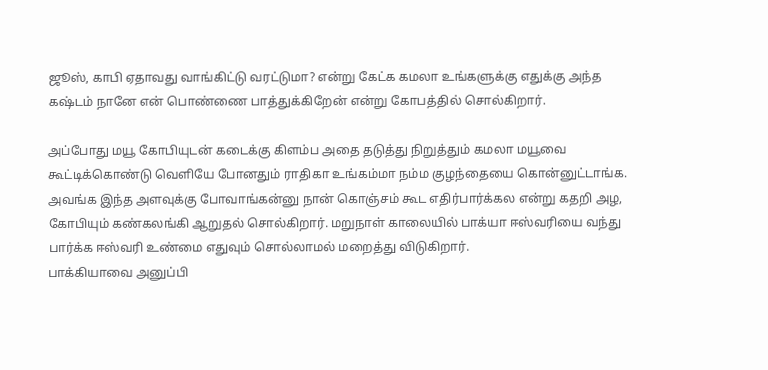ஜூஸ், காபி ஏதாவது வாங்கிட்டு வரட்டுமா? என்று கேட்க கமலா உங்களுக்கு எதுக்கு அந்த கஷ்டம் நானே என் பொண்ணை பாத்துக்கிறேன் என்று கோபத்தில் சொல்கிறார்.

அப்போது மயூ கோபியுடன் கடைக்கு கிளம்ப அதை தடுத்து நிறுத்தும் கமலா மயூவை கூட்டிக்கொண்டு வெளியே போனதும் ராதிகா உங்கம்மா நம்ம குழந்தையை கொன்னுட்டாங்க. அவங்க இந்த அளவுக்கு போவாங்கன்னு நான் கொஞ்சம் கூட எதிர்பார்க்கல என்று கதறி அழ, கோபியும் கண்கலங்கி ஆறுதல் சொல்கிறார். மறுநாள் காலையில் பாக்யா ஈஸ்வரியை வந்து பார்க்க ஈஸ்வரி உண்மை எதுவும் சொல்லாமல் மறைத்து விடுகிறார்.
பாக்கியாவை அனுப்பி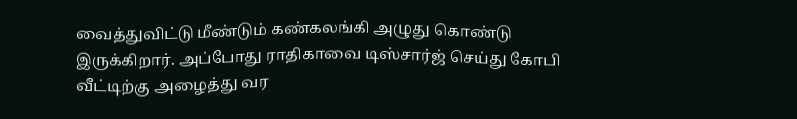வைத்துவிட்டு மீண்டும் கண்கலங்கி அழுது கொண்டு இருக்கிறார். அப்போது ராதிகாவை டிஸ்சார்ஜ் செய்து கோபி வீட்டிற்கு அழைத்து வர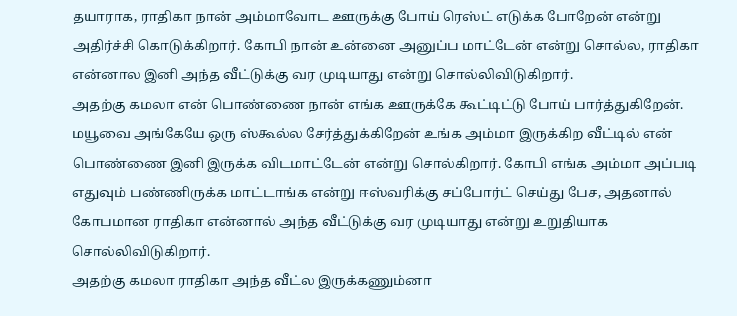தயாராக, ராதிகா நான் அம்மாவோட ஊருக்கு போய் ரெஸ்ட் எடுக்க போறேன் என்று அதிர்ச்சி கொடுக்கிறார். கோபி நான் உன்னை அனுப்ப மாட்டேன் என்று சொல்ல, ராதிகா என்னால இனி அந்த வீட்டுக்கு வர முடியாது என்று சொல்லிவிடுகிறார்.
அதற்கு கமலா என் பொண்ணை நான் எங்க ஊருக்கே கூட்டிட்டு போய் பார்த்துகிறேன். மயூவை அங்கேயே ஒரு ஸ்கூல்ல சேர்த்துக்கிறேன் உங்க அம்மா இருக்கிற வீட்டில் என் பொண்ணை இனி இருக்க விடமாட்டேன் என்று சொல்கிறார். கோபி எங்க அம்மா அப்படி எதுவும் பண்ணிருக்க மாட்டாங்க என்று ஈஸ்வரிக்கு சப்போர்ட் செய்து பேச, அதனால் கோபமான ராதிகா என்னால் அந்த வீட்டுக்கு வர முடியாது என்று உறுதியாக சொல்லிவிடுகிறார்.
அதற்கு கமலா ராதிகா அந்த வீட்ல இருக்கணும்னா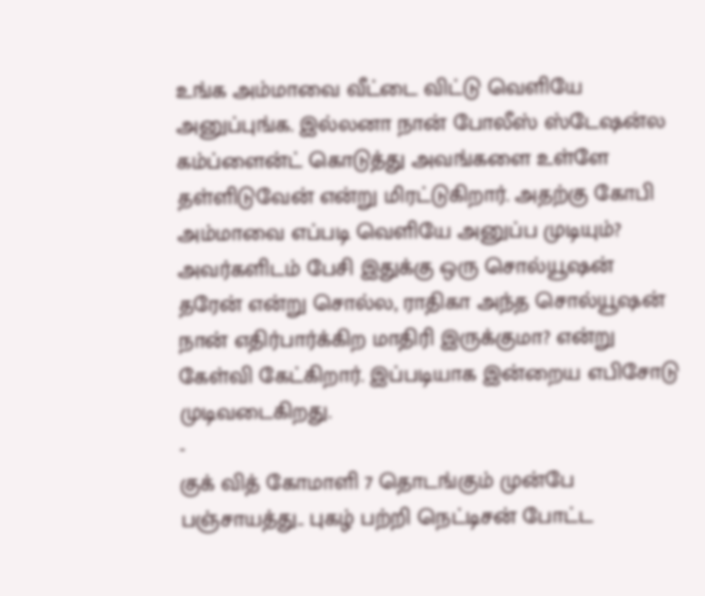உங்க அம்மாவை வீட்டை விட்டு வெளியே அனுப்புங்க. இல்லனா நான் போலீஸ் ஸ்டேஷன்ல கம்ப்ளைன்ட் கொடுத்து அவங்களை உள்ளே தள்ளிடுவேன் என்று மிரட்டுகிறார். அதற்கு கோபி அம்மாவை எப்படி வெளியே அனுப்ப முடியும்? அவர்களிடம் பேசி இதுக்கு ஒரு சொல்யூஷன் தரேன் என்று சொல்ல, ராதிகா அந்த சொல்யூஷன் நான் எதிர்பார்க்கிற மாதிரி இருக்குமா? என்று கேள்வி கேட்கிறார். இப்படியாக இன்றைய எபிசோடு முடிவடைகிறது.
-
குக் வித் கோமாளி 7 தொடங்கும் முன்பே பஞ்சாயத்து.. புகழ் பற்றி நெட்டிசன் போட்ட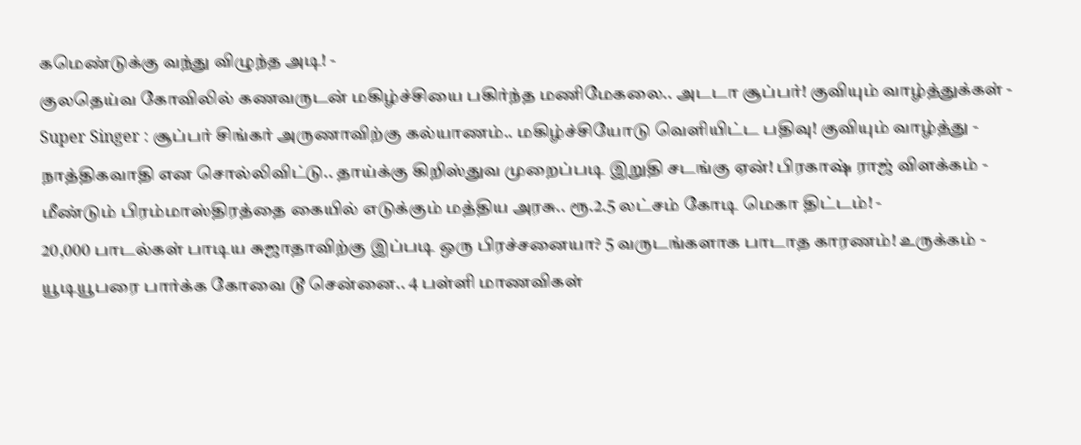கமெண்டுக்கு வந்து விழுந்த அடி! -
குலதெய்வ கோவிலில் கணவருடன் மகிழ்ச்சியை பகிர்ந்த மணிமேகலை.. அடடா சூப்பர்! குவியும் வாழ்த்துக்கள் -
Super Singer : சூப்பர் சிங்கர் அருணாவிற்கு கல்யாணம்.. மகிழ்ச்சியோடு வெளியிட்ட பதிவு! குவியும் வாழ்த்து -
நாத்திகவாதி என சொல்லிவிட்டு.. தாய்க்கு கிறிஸ்துவ முறைப்படி இறுதி சடங்கு ஏன்! பிரகாஷ் ராஜ் விளக்கம் -
மீண்டும் பிரம்மாஸ்திரத்தை கையில் எடுக்கும் மத்திய அரசு.. ரூ.2.5 லட்சம் கோடி மெகா திட்டம்! -
20,000 பாடல்கள் பாடிய சுஜாதாவிற்கு இப்படி ஒரு பிரச்சனையா? 5 வருடங்களாக பாடாத காரணம்! உருக்கம் -
யூடியூபரை பார்க்க கோவை டூ சென்னை.. 4 பள்ளி மாணவிகள்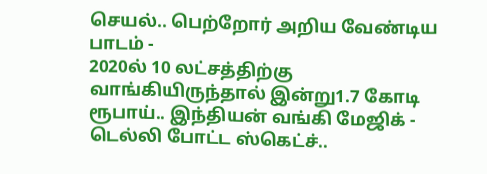செயல்.. பெற்றோர் அறிய வேண்டிய பாடம் -
2020ல் 10 லட்சத்திற்கு வாங்கியிருந்தால் இன்று1.7 கோடி ரூபாய்.. இந்தியன் வங்கி மேஜிக் -
டெல்லி போட்ட ஸ்கெட்ச்..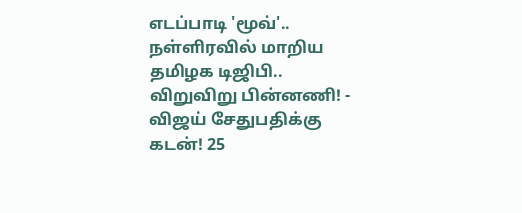எடப்பாடி 'மூவ்'.. நள்ளிரவில் மாறிய தமிழக டிஜிபி.. விறுவிறு பின்னணி! -
விஜய் சேதுபதிக்கு கடன்! 25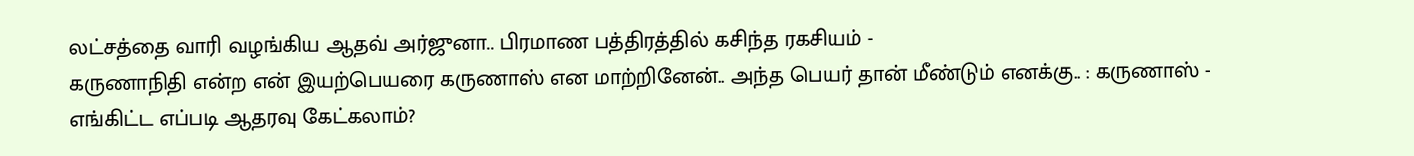லட்சத்தை வாரி வழங்கிய ஆதவ் அர்ஜுனா.. பிரமாண பத்திரத்தில் கசிந்த ரகசியம் -
கருணாநிதி என்ற என் இயற்பெயரை கருணாஸ் என மாற்றினேன்.. அந்த பெயர் தான் மீண்டும் எனக்கு.. : கருணாஸ் -
எங்கிட்ட எப்படி ஆதரவு கேட்கலாம்?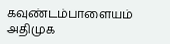கவுண்டம்பாளையம் அதிமுக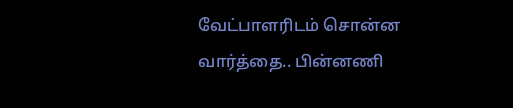வேட்பாளரிடம் சொன்ன வார்த்தை.. பின்னணி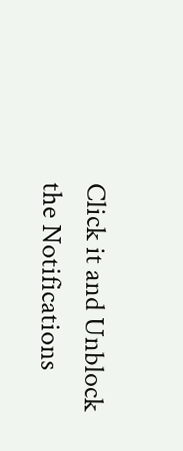Click it and Unblock the Notifications